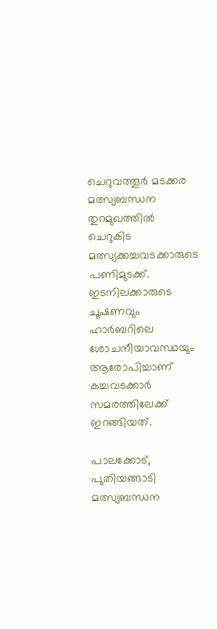ചെറുവത്തൂർ മടക്കര മത്സ്യബന്ധന തുറമുഖത്തിൽ ചെറുകിട മത്സ്യക്കച്ചവടക്കാരുടെ പണിമുടക്ക്. ഇടനിലക്കാരുടെ ചൂഷണവും ഹാർബറിലെ ശോചനീയാവസ്ഥയും ആരോപിച്ചാണ് കച്ചവടക്കാർ സമരത്തിലേക്ക് ഇറങ്ങിയത്.

പാലക്കോട്, പുതിയങ്ങാടി മത്സ്യബന്ധന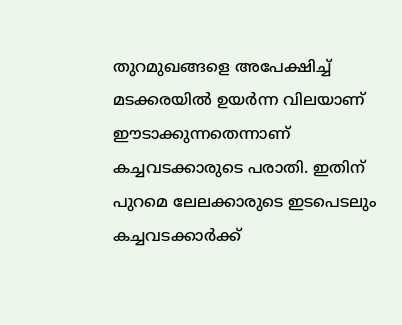തുറമുഖങ്ങളെ അപേക്ഷിച്ച് മടക്കരയിൽ ഉയർന്ന വിലയാണ് ഈടാക്കുന്നതെന്നാണ് കച്ചവടക്കാരുടെ പരാതി. ഇതിന് പുറമെ ലേലക്കാരുടെ ഇടപെടലും കച്ചവടക്കാർക്ക്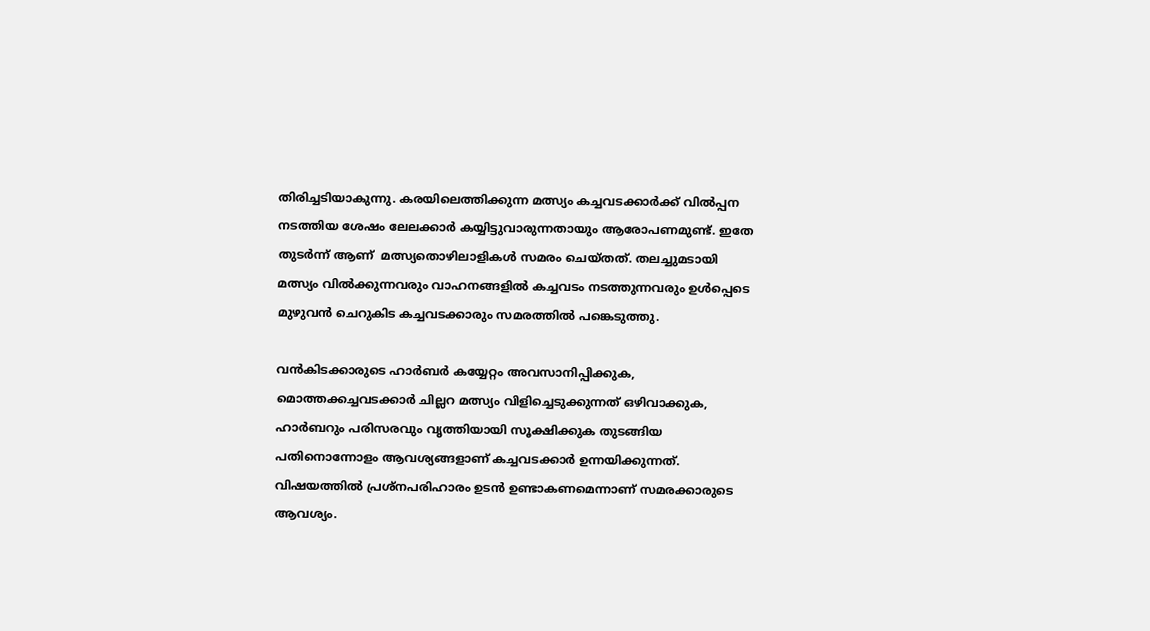തിരിച്ചടിയാകുന്നു. കരയിലെത്തിക്കുന്ന മത്സ്യം കച്ചവടക്കാർക്ക് വിൽപ്പന നടത്തിയ ശേഷം ലേലക്കാർ കയ്യിട്ടുവാരുന്നതായും ആരോപണമുണ്ട്. ഇതേ തുടർന്ന് ആണ്  മത്സ്യതൊഴിലാളികൾ സമരം ചെയ്തത്. തലച്ചുമടായി മത്സ്യം വിൽക്കുന്നവരും വാഹനങ്ങളിൽ കച്ചവടം നടത്തുന്നവരും ഉൾപ്പെടെ മുഴുവൻ ചെറുകിട കച്ചവടക്കാരും സമരത്തിൽ പങ്കെടുത്തു.

വൻകിടക്കാരുടെ ഹാർബർ കയ്യേറ്റം അവസാനിപ്പിക്കുക, മൊത്തക്കച്ചവടക്കാർ ചില്ലറ മത്സ്യം വിളിച്ചെടുക്കുന്നത് ഒഴിവാക്കുക, ഹാർബറും പരിസരവും വൃത്തിയായി സൂക്ഷിക്കുക തുടങ്ങിയ പതിനൊന്നോളം ആവശ്യങ്ങളാണ് കച്ചവടക്കാർ ഉന്നയിക്കുന്നത്. വിഷയത്തിൽ പ്രശ്നപരിഹാരം ഉടൻ ഉണ്ടാകണമെന്നാണ് സമരക്കാരുടെ ആവശ്യം.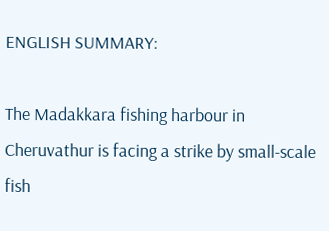ENGLISH SUMMARY:

The Madakkara fishing harbour in Cheruvathur is facing a strike by small-scale fish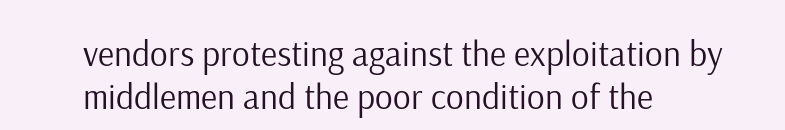vendors protesting against the exploitation by middlemen and the poor condition of the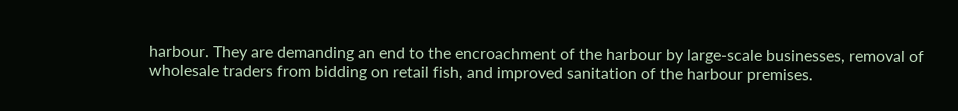harbour. They are demanding an end to the encroachment of the harbour by large-scale businesses, removal of wholesale traders from bidding on retail fish, and improved sanitation of the harbour premises.